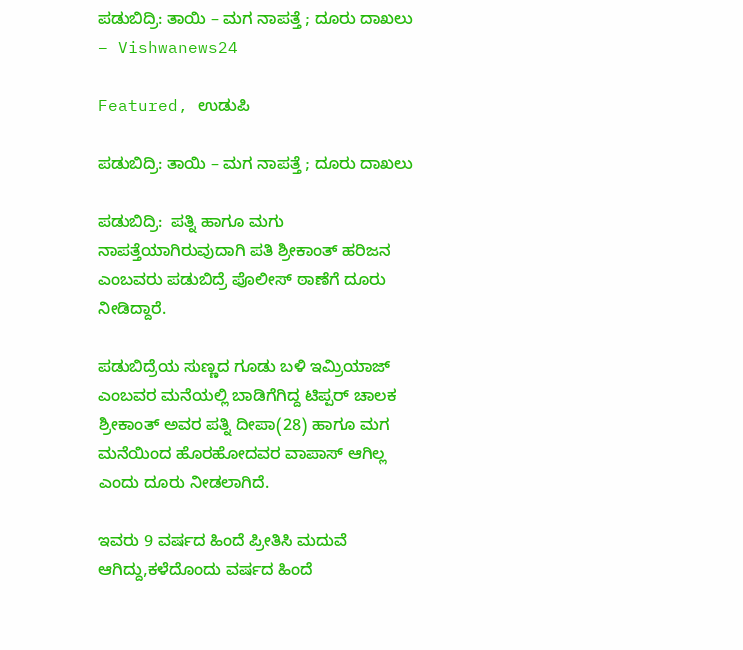ಪಡುಬಿದ್ರಿ: ತಾಯಿ – ಮಗ ನಾಪತ್ತೆ ; ದೂರು ದಾಖಲು – Vishwanews24

Featured, ಉಡುಪಿ

ಪಡುಬಿದ್ರಿ: ತಾಯಿ – ಮಗ ನಾಪತ್ತೆ ; ದೂರು ದಾಖಲು

ಪಡುಬಿದ್ರಿ:  ಪತ್ನಿ ಹಾಗೂ ಮಗು ನಾಪತ್ತೆಯಾಗಿರುವುದಾಗಿ ಪತಿ ಶ್ರೀಕಾಂತ್ ಹರಿಜನ ಎಂಬವರು ಪಡುಬಿದ್ರೆ ಪೊಲೀಸ್‌ ಠಾಣೆಗೆ ದೂರು ನೀಡಿದ್ದಾರೆ.

ಪಡುಬಿದ್ರೆಯ ಸುಣ್ಣದ ಗೂಡು ಬಳಿ ಇಮ್ರಿಯಾಜ್ ಎಂಬವರ ಮನೆಯಲ್ಲಿ ಬಾಡಿಗೆಗಿದ್ದ ಟಿಪ್ಪರ್ ಚಾಲಕ ಶ್ರೀಕಾಂತ್ ಅವರ ಪತ್ನಿ ದೀಪಾ(28) ಹಾಗೂ ಮಗ ಮನೆಯಿಂದ ಹೊರಹೋದವರ ವಾಪಾಸ್ ಆಗಿಲ್ಲ ಎಂದು ದೂರು ನೀಡಲಾಗಿದೆ.

ಇವರು 9 ವರ್ಷದ ಹಿಂದೆ ಪ್ರೀತಿಸಿ ಮದುವೆ ಆಗಿದ್ದು,ಕಳೆದೊಂದು ವರ್ಷದ ಹಿಂದೆ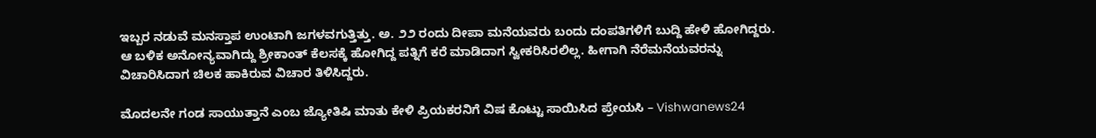ಇಬ್ಬರ ನಡುವೆ ಮನಸ್ತಾಪ ಉಂಟಾಗಿ ಜಗಳವಗುತ್ತಿತ್ತು. ಅ. ೨೨ ರಂದು ದೀಪಾ ಮನೆಯವರು ಬಂದು ದಂಪತಿಗಳಿಗೆ ಬುದ್ದಿ ಹೇಳಿ ಹೋಗಿದ್ದರು. ಆ ಬಳಿಕ ಅನೋನ್ಯವಾಗಿದ್ದು ಶ್ರೀಕಾಂತ್ ಕೆಲಸಕ್ಕೆ ಹೋಗಿದ್ದ ಪತ್ನಿಗೆ ಕರೆ ಮಾಡಿದಾಗ ಸ್ವೀಕರಿಸಿರಲಿಲ್ಲ. ಹೀಗಾಗಿ ನೆರೆಮನೆಯವರನ್ನು ವಿಚಾರಿಸಿದಾಗ ಚಿಲಕ ಹಾಕಿರುವ ವಿಚಾರ ತಿಳಿಸಿದ್ದರು.

ಮೊದಲನೇ ಗಂಡ ಸಾಯುತ್ತಾನೆ ಎಂಬ ಜ್ಯೋತಿಷಿ ಮಾತು ಕೇಳಿ ಪ್ರಿಯಕರನಿಗೆ ವಿಷ ಕೊಟ್ಟು ಸಾಯಿಸಿದ ಪ್ರೇಯಸಿ – Vishwanews24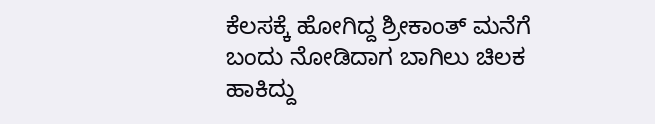ಕೆಲಸಕ್ಕೆ ಹೋಗಿದ್ದ ಶ್ರೀಕಾಂತ್ ಮನೆಗೆ ಬಂದು ನೋಡಿದಾಗ ಬಾಗಿಲು ಚಿಲಕ ಹಾಕಿದ್ದು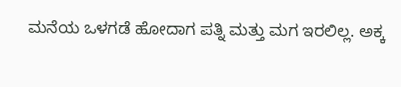ಮನೆಯ ಒಳಗಡೆ ಹೋದಾಗ ಪತ್ನಿ ಮತ್ತು ಮಗ ಇರಲಿಲ್ಲ. ಅಕ್ಕ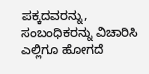ಪಕ್ಕದವರನ್ನು, ಸಂಬಂಧಿಕರನ್ನು ವಿಚಾರಿಸಿ ಎಲ್ಲಿಗೂ ಹೋಗದೆ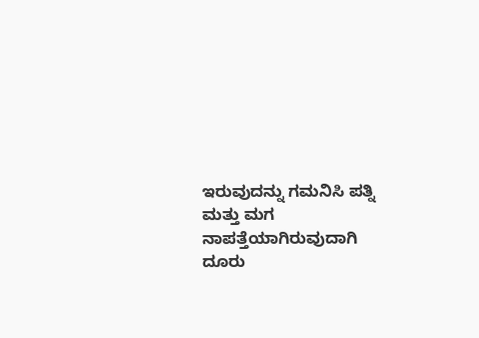ಇರುವುದನ್ನು ಗಮನಿಸಿ ಪತ್ನಿ ಮತ್ತು ಮಗ ನಾಪತ್ತೆಯಾಗಿರುವುದಾಗಿ ದೂರು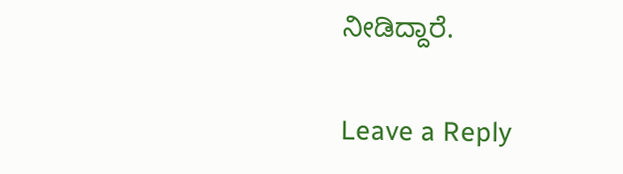ನೀಡಿದ್ದಾರೆ.

Leave a Reply